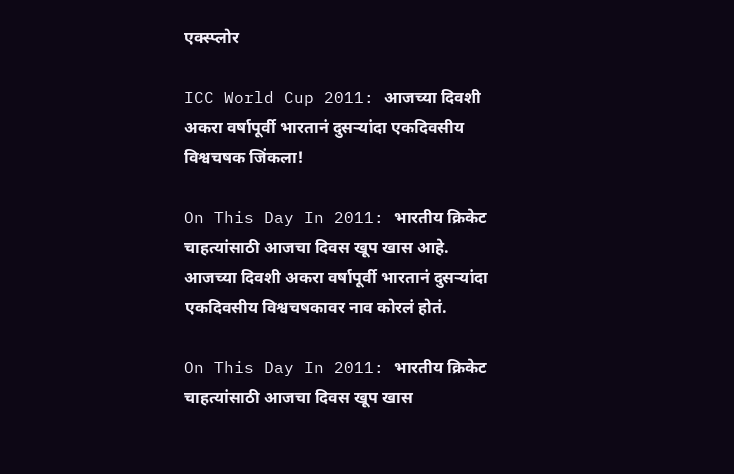एक्स्प्लोर

ICC World Cup 2011: आजच्या दिवशी अकरा वर्षापूर्वी भारतानं दुसऱ्यांदा एकदिवसीय विश्वचषक जिंकला!

On This Day In 2011: भारतीय क्रिकेट चाहत्यांसाठी आजचा दिवस खूप खास आहे. आजच्या दिवशी अकरा वर्षापूर्वी भारतानं दुसऱ्यांदा एकदिवसीय विश्वचषकावर नाव कोरलं होतं.

On This Day In 2011: भारतीय क्रिकेट चाहत्यांसाठी आजचा दिवस खूप खास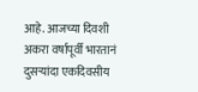आहे. आजच्या दिवशी अकरा वर्षापूर्वी भारतानं दुसऱ्यांदा एकदिवसीय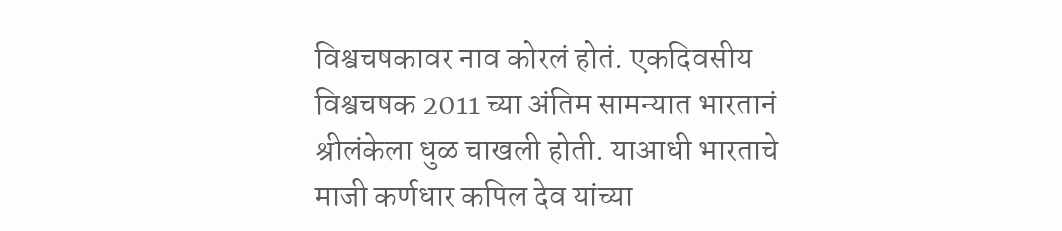विश्वचषकावर नाव कोरलं होतं. एकदिवसीय विश्वचषक 2011 च्या अंतिम सामन्यात भारतानं श्रीलंकेला धुळ चाखली होती. याआधी भारताचे माजी कर्णधार कपिल देव यांच्या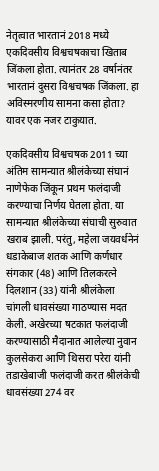नेतृत्वात भारतानं 2018 मध्ये एकदिवसीय विश्वचषकाचा खिताब जिंकला होता. त्यानंतर 28 वर्षानंतर भारतानं दुसरा विश्वचषक जिंकला. हा अविस्मरणीय सामना कसा होता? यावर एक नजर टाकुयात.

एकदिवसीय विश्वचषक 2011 च्या अंतिम सामन्यात श्रीलंकेच्या संघानं नाणेफेक जिंकून प्रथम फलंदाजी करण्याचा निर्णय घेतला होता. या सामन्यात श्रीलंकेच्या संघाची सुरुवात खराब झाली. परंतु, महेला जयवर्धनेनं धडाकेबाज शतक आणि कर्णधार संगकार (48) आणि तिलकरत्ने दिलशान (33) यांनी श्रीलंकेला चांगली धावसंख्या गाठण्यास मदत केली. अखेरच्या षटकात फलंदाजी करण्यासाठी मैदानात आलेल्या नुवान कुलसेकरा आणि थिसरा परेरा यांनी तडाखेबाजी फलंदाजी करत श्रीलंकेची धावसंख्या 274 वर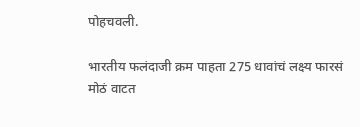पोहचवली.

भारतीय फलंदाजी क्रम पाहता 275 धावांचं लक्ष्य फारसं मोठं वाटत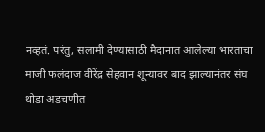नव्हतं. परंतु, सलामी देण्यासाठी मैदानात आलेल्या भारताचा माजी फलंदाज वीरेंद्र सेहवान शून्यावर बाद झाल्यानंतर संघ थोडा अडचणीत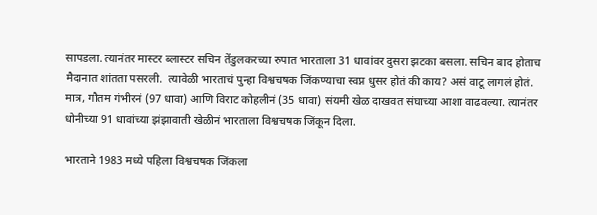सापडला. त्यानंतर मास्टर ब्लास्टर सचिन तेंडुलकरच्या रुपात भारताला 31 धावांवर दुसरा झटका बसला. सचिन बाद होताच मैदानात शांतता पसरली.  त्यावेळी भारताचं पुन्हा विश्वचषक जिंकण्याचा स्वप्न धुसर होतं की काय? असं वाटू लागलं होतं. मात्र, गौतम गंभीरनं (97 धावा) आणि विराट कोहलीनं (35 धावा) संयमी खेळ दाखवत संघाच्या आशा वाढवल्या. त्यानंतर धोनीच्या 91 धावांच्या झंझावाती खेळीनं भारताला विश्वचषक जिंकून दिला.

भारताने 1983 मध्ये पहिला विश्वचषक जिंकला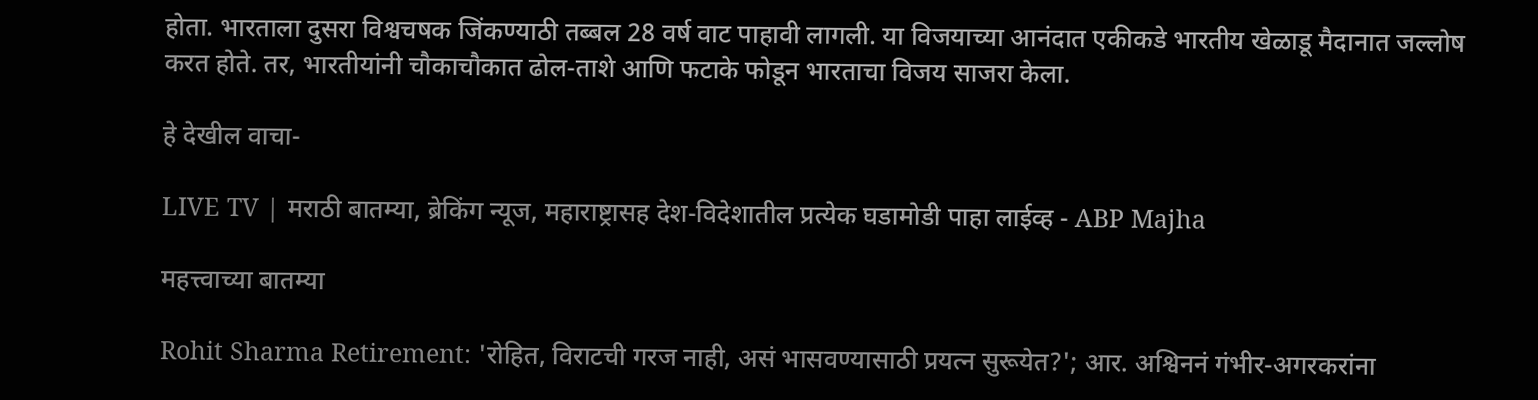होता. भारताला दुसरा विश्वचषक जिंकण्याठी तब्बल 28 वर्ष वाट पाहावी लागली. या विजयाच्या आनंदात एकीकडे भारतीय खेळाडू मैदानात जल्लोष करत होते. तर, भारतीयांनी चौकाचौकात ढोल-ताशे आणि फटाके फोडून भारताचा विजय साजरा केला.

हे देखील वाचा-

LIVE TV | मराठी बातम्या, ब्रेकिंग न्यूज, महाराष्ट्रासह देश-विदेशातील प्रत्येक घडामोडी पाहा लाईव्ह - ABP Majha

महत्त्वाच्या बातम्या

Rohit Sharma Retirement: 'रोहित, विराटची गरज नाही, असं भासवण्यासाठी प्रयत्न सुरूयेत?'; आर. अश्विननं गंभीर-अगरकरांना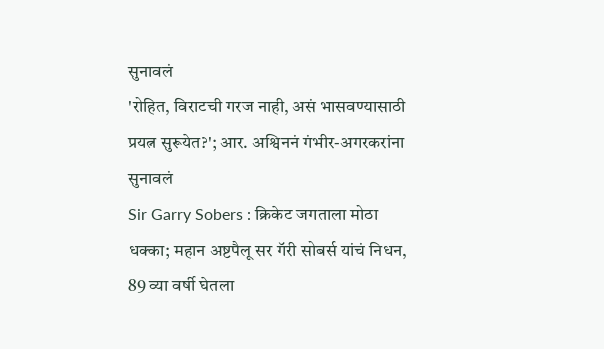सुनावलं
'रोहित, विराटची गरज नाही, असं भासवण्यासाठी प्रयत्न सुरूयेत?'; आर. अश्विननं गंभीर-अगरकरांना सुनावलं
Sir Garry Sobers : क्रिकेट जगताला मोठा धक्का; महान अष्टपैलू सर गॅरी सोबर्स यांचं निधन, 89 व्या वर्षी घेतला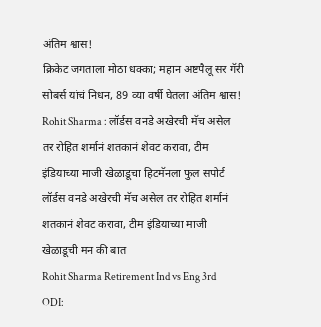अंतिम श्वास!
क्रिकेट जगताला मोठा धक्का; महान अष्टपैलू सर गॅरी सोबर्स यांचं निधन, 89 व्या वर्षी घेतला अंतिम श्वास!
Rohit Sharma : लॉर्डस वनडे अखेरची मॅच असेल तर रोहित शर्मानं शतकानं शेवट करावा, टीम इंडियाच्या माजी खेळाडूचा हिटमॅनला फुल सपोर्ट
लॉर्डस वनडे अखेरची मॅच असेल तर रोहित शर्मानं शतकानं शेवट करावा, टीम इंडियाच्या माजी खेळाडूची मन की बात
Rohit Sharma Retirement Ind vs Eng 3rd ODI: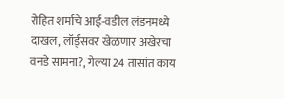रोहित शर्माचे आई-वडील लंडनमध्ये दाखल, लॉर्ड्सवर खेळणार अखेरचा वनडे सामना?, गेल्या 24 तासांत काय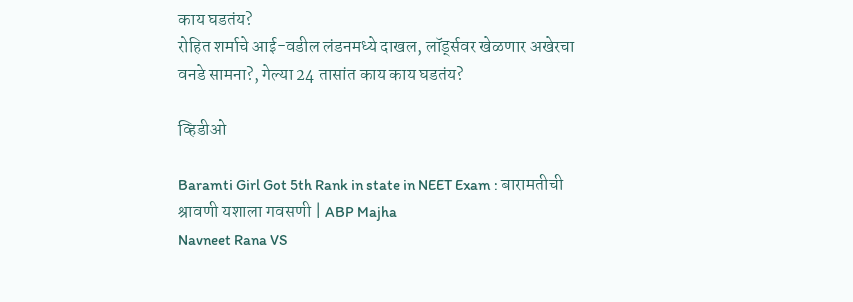काय घडतंय?
रोहित शर्माचे आई-वडील लंडनमध्ये दाखल, लॉर्ड्सवर खेळणार अखेरचा वनडे सामना?, गेल्या 24 तासांत काय काय घडतंय?

व्हिडीओ

Baramti Girl Got 5th Rank in state in NEET Exam : बारामतीची श्रावणी यशाला गवसणी | ABP Majha
Navneet Rana VS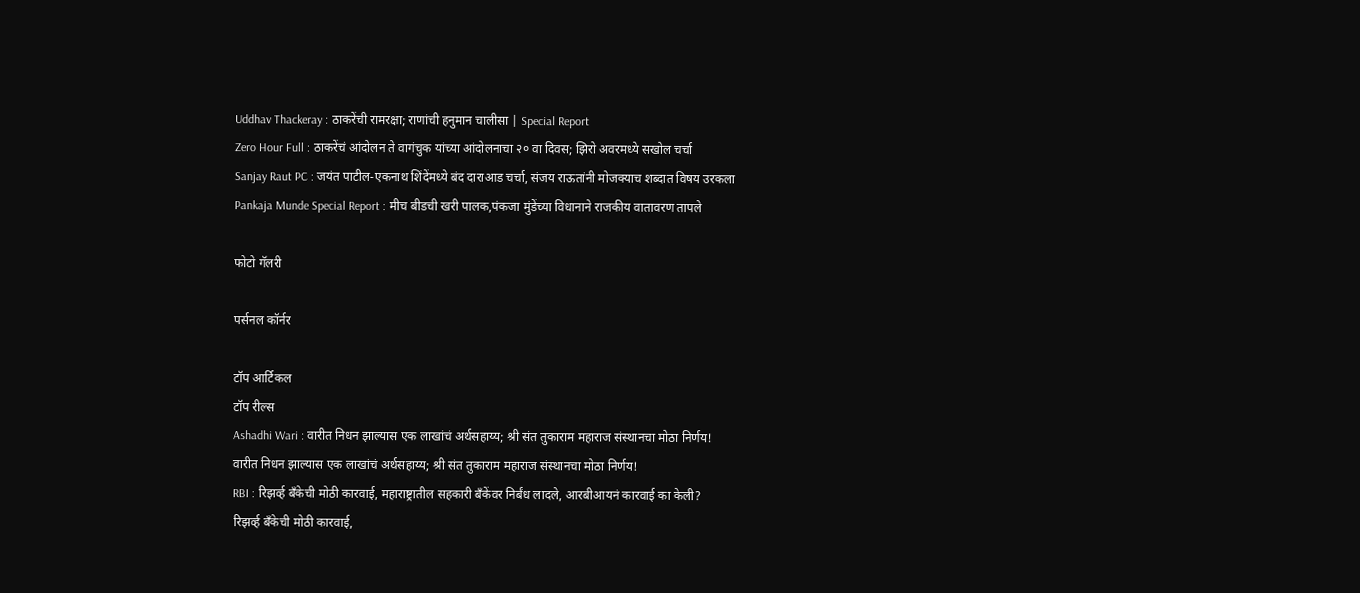Uddhav Thackeray : ठाकरेंची रामरक्षा; राणांची हनुमान चालीसा | Special Report
Zero Hour Full : ठाकरेंचं आंदोलन ते वागंचुक यांच्या आंदोलनाचा २० वा दिवस; झिरो अवरमध्ये सखोल चर्चा
Sanjay Raut PC : जयंत पाटील-एकनाथ शिंदेंमध्ये बंद दाराआड चर्चा, संजय राऊतांनी मोजक्याच शब्दात विषय उरकला
Pankaja Munde Special Report : मीच बीडची खरी पालक,पंकजा मुंडेंच्या विधानाने राजकीय वातावरण तापले

फोटो गॅलरी

पर्सनल कॉर्नर

टॉप आर्टिकल
टॉप रील्स
Ashadhi Wari : वारीत निधन झाल्यास एक लाखांचं अर्थसहाय्य; श्री संत तुकाराम महाराज संस्थानचा मोठा निर्णय!
वारीत निधन झाल्यास एक लाखांचं अर्थसहाय्य; श्री संत तुकाराम महाराज संस्थानचा मोठा निर्णय!
RBI : रिझर्व्ह बँकेची मोठी कारवाई, महाराष्ट्रातील सहकारी बँकेंवर निर्बंध लादले, आरबीआयनं कारवाई का केली?
रिझर्व्ह बँकेची मोठी कारवाई,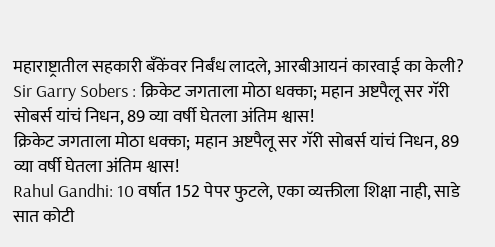महाराष्ट्रातील सहकारी बँकेंवर निर्बंध लादले, आरबीआयनं कारवाई का केली?
Sir Garry Sobers : क्रिकेट जगताला मोठा धक्का; महान अष्टपैलू सर गॅरी सोबर्स यांचं निधन, 89 व्या वर्षी घेतला अंतिम श्वास!
क्रिकेट जगताला मोठा धक्का; महान अष्टपैलू सर गॅरी सोबर्स यांचं निधन, 89 व्या वर्षी घेतला अंतिम श्वास!
Rahul Gandhi: 10 वर्षात 152 पेपर फुटले, एका व्यक्तीला शिक्षा नाही, साडे सात कोटी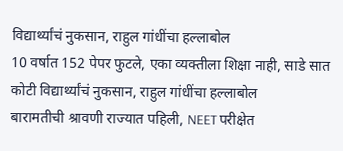विद्यार्थ्यांचं नुकसान, राहुल गांधींचा हल्लाबोल
10 वर्षात 152 पेपर फुटले, एका व्यक्तीला शिक्षा नाही, साडे सात कोटी विद्यार्थ्यांचं नुकसान, राहुल गांधींचा हल्लाबोल
बारामतीची श्रावणी राज्यात पहिली, NEET परीक्षेत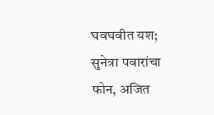घवघवीत यश; सुनेत्रा पवारांचा फोन, अजित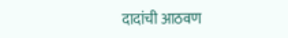दादांची आठवण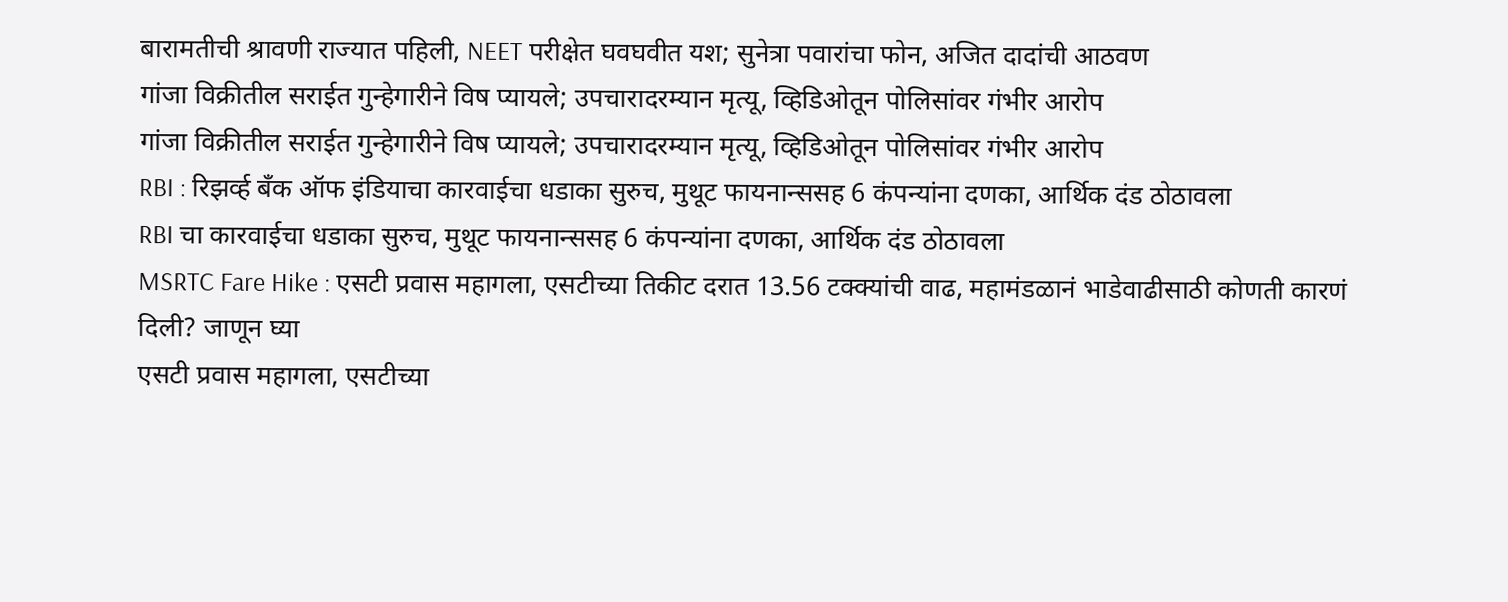बारामतीची श्रावणी राज्यात पहिली, NEET परीक्षेत घवघवीत यश; सुनेत्रा पवारांचा फोन, अजित दादांची आठवण
गांजा विक्रीतील सराईत गुन्हेगारीने विष प्यायले; उपचारादरम्यान मृत्यू, व्हिडिओतून पोलिसांवर गंभीर आरोप
गांजा विक्रीतील सराईत गुन्हेगारीने विष प्यायले; उपचारादरम्यान मृत्यू, व्हिडिओतून पोलिसांवर गंभीर आरोप
RBI : रिझर्व्ह बँक ऑफ इंडियाचा कारवाईचा धडाका सुरुच, मुथूट फायनान्ससह 6 कंपन्यांना दणका, आर्थिक दंड ठोठावला
RBI चा कारवाईचा धडाका सुरुच, मुथूट फायनान्ससह 6 कंपन्यांना दणका, आर्थिक दंड ठोठावला
MSRTC Fare Hike : एसटी प्रवास महागला, एसटीच्या तिकीट दरात 13.56 टक्क्यांची वाढ, महामंडळानं भाडेवाढीसाठी कोणती कारणं दिली? जाणून घ्या
एसटी प्रवास महागला, एसटीच्या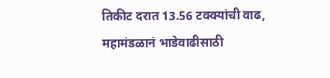तिकीट दरात 13.56 टक्क्यांची वाढ, महामंडळानं भाडेवाढीसाठी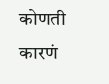कोणती कारणं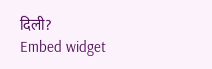दिली?
Embed widget